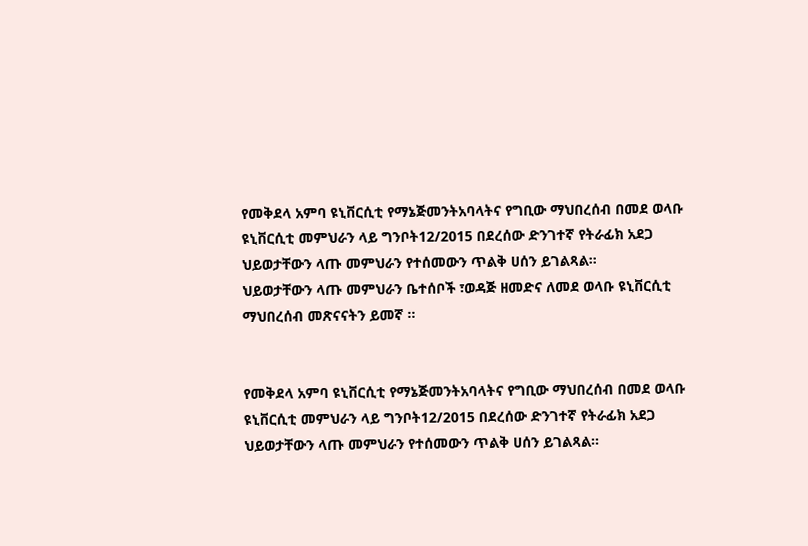የመቅደላ አምባ ዩኒቨርሲቲ የማኔጅመንትአባላትና የግቢው ማህበረሰብ በመደ ወላቡ ዩኒቨርሲቲ መምህራን ላይ ግንቦት12/2015 በደረሰው ድንገተኛ የትራፊክ አደጋ ህይወታቸውን ላጡ መምህራን የተሰመውን ጥልቅ ሀሰን ይገልጻል፡፡
ህይወታቸውን ላጡ መምህራን ቤተሰቦች ፣ወዳጅ ዘመድና ለመደ ወላቡ ዩኒቨርሲቲ ማህበረሰብ መጽናናትን ይመኛ ፡፡


የመቅደላ አምባ ዩኒቨርሲቲ የማኔጅመንትአባላትና የግቢው ማህበረሰብ በመደ ወላቡ ዩኒቨርሲቲ መምህራን ላይ ግንቦት12/2015 በደረሰው ድንገተኛ የትራፊክ አደጋ ህይወታቸውን ላጡ መምህራን የተሰመውን ጥልቅ ሀሰን ይገልጻል፡፡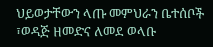ህይወታቸውን ላጡ መምህራን ቤተሰቦች ፣ወዳጅ ዘመድና ለመደ ወላቡ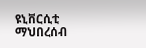ዩኒቨርሲቲ ማህበረሰብ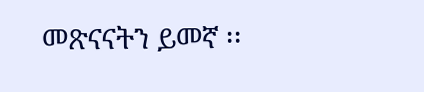መጽናናትን ይመኛ ፡፡